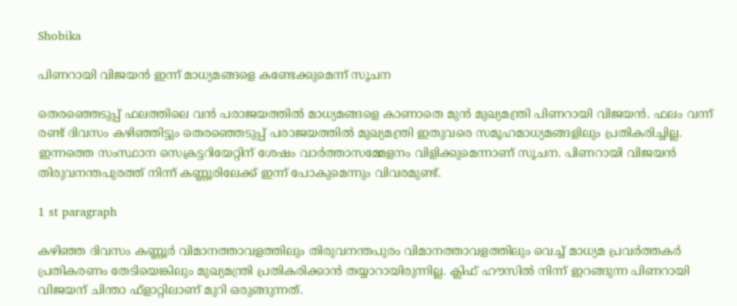Shobika

പിണറായി വിജയന്‍ ഇന്ന് മാധ്യമങ്ങളെ കണ്ടേക്കുമെന്ന് സൂചന

തെരഞ്ഞെടുപ്പ് ഫലത്തിലെ വന്‍ പരാജയത്തില്‍ മാധ്യമങ്ങളെ കാണാതെ മുന്‍ മുഖ്യമന്ത്രി പിണറായി വിജയന്‍. ഫലം വന്ന് രണ്ട് ദിവസം കഴിഞ്ഞിട്ടും തെരഞ്ഞെടുപ്പ് പരാജയത്തില്‍ മുഖ്യമന്ത്രി ഇതുവരെ സമൂഹമാധ്യമങ്ങളിലും പ്രതികരിച്ചില്ല. ഇന്നത്തെ സംസ്ഥാന സെക്രട്ടറിയേറ്റിന് ശേഷം വാര്‍ത്താസമ്മേളനം വിളിക്കുമെന്നാണ് സൂചന. പിണറായി വിജയന്‍ തിരുവനന്തപുരത്ത് നിന്ന് കണ്ണൂരിലേക്ക് ഇന്ന് പോകുമെന്നും വിവരമുണ്ട്.

1 st paragraph

കഴിഞ്ഞ ദിവസം കണ്ണൂര്‍ വിമാനത്താവളത്തിലും തിരുവനന്തപുരം വിമാനത്താവളത്തിലും വെച്ച് മാധ്യമ പ്രവര്‍ത്തകര്‍ പ്രതികരണം തേടിയെങ്കിലും മുഖ്യമന്ത്രി പ്രതികരിക്കാന്‍ തയ്യാറായിരുന്നില്ല. ക്ലിഫ് ഹൗസില്‍ നിന്ന് ഇറങ്ങുന്ന പിണറായി വിജയന് ചിന്താ ഫ്ളാറ്റിലാണ് മുറി ഒരുങ്ങുന്നത്.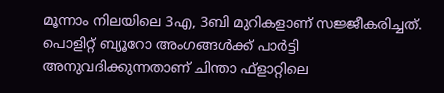മൂന്നാം നിലയിലെ 3എ, 3ബി മുറികളാണ് സജ്ജീകരിച്ചത്. പൊളിറ്റ് ബ്യൂറോ അംഗങ്ങള്‍ക്ക് പാര്‍ട്ടി അനുവദിക്കുന്നതാണ് ചിന്താ ഫ്‌ളാറ്റിലെ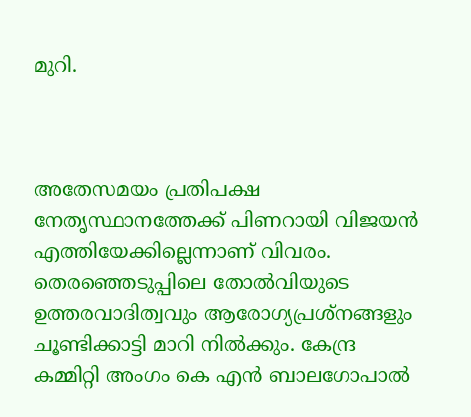മുറി.



അതേസമയം പ്രതിപക്ഷ നേതൃസ്ഥാനത്തേക്ക് പിണറായി വിജയന്‍ എത്തിയേക്കില്ലെന്നാണ് വിവരം. തെരഞ്ഞെടുപ്പിലെ തോല്‍വിയുടെ ഉത്തരവാദിത്വവും ആരോഗ്യപ്രശ്‌നങ്ങളും ചൂണ്ടിക്കാട്ടി മാറി നില്‍ക്കും. കേന്ദ്ര കമ്മിറ്റി അംഗം കെ എന്‍ ബാലഗോപാല്‍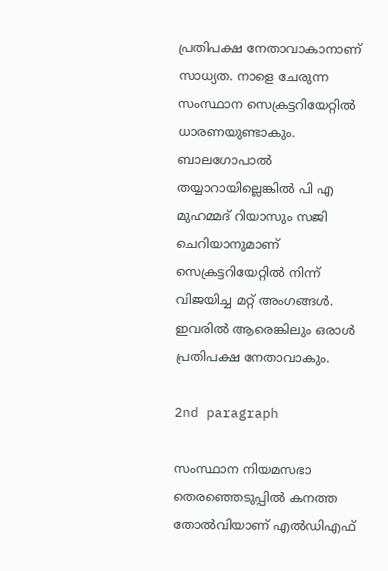പ്രതിപക്ഷ നേതാവാകാനാണ് സാധ്യത. നാളെ ചേരുന്ന സംസ്ഥാന സെക്രട്ടറിയേറ്റില്‍ ധാരണയുണ്ടാകും. ബാലഗോപാല്‍ തയ്യാറായില്ലെങ്കില്‍ പി എ മുഹമ്മദ് റിയാസും സജി ചെറിയാനുമാണ് സെക്രട്ടറിയേറ്റില്‍ നിന്ന് വിജയിച്ച മറ്റ് അംഗങ്ങള്‍. ഇവരില്‍ ആരെങ്കിലും ഒരാള്‍ പ്രതിപക്ഷ നേതാവാകും.

2nd paragraph

സംസ്ഥാന നിയമസഭാ തെരഞ്ഞെടുപ്പില്‍ കനത്ത തോല്‍വിയാണ് എല്‍ഡിഎഫ്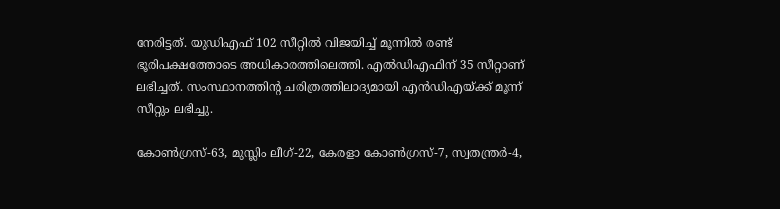നേരിട്ടത്. യുഡിഎഫ് 102 സീറ്റില്‍ വിജയിച്ച് മൂന്നില്‍ രണ്ട് ഭൂരിപക്ഷത്തോടെ അധികാരത്തിലെത്തി. എല്‍ഡിഎഫിന് 35 സീറ്റാണ് ലഭിച്ചത്. സംസ്ഥാനത്തിന്റ ചരിത്രത്തിലാദ്യമായി എന്‍ഡിഎയ്ക്ക് മൂന്ന് സീറ്റും ലഭിച്ചു.

കോണ്‍ഗ്രസ്-63, മുസ്ലിം ലീഗ്-22, കേരളാ കോണ്‍ഗ്രസ്-7, സ്വതന്ത്രര്‍-4,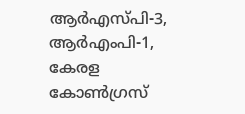ആര്‍എസ്പി-3, ആര്‍എംപി-1, കേരള കോണ്‍ഗ്രസ്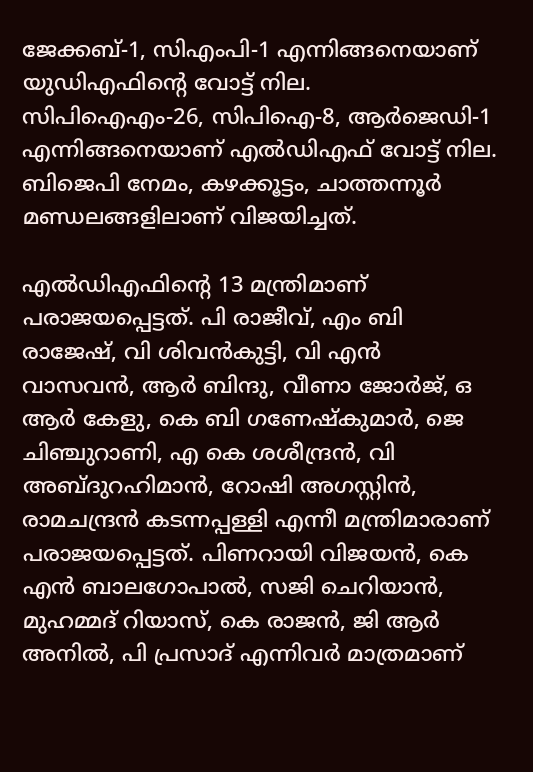ജേക്കബ്-1, സിഎംപി-1 എന്നിങ്ങനെയാണ് യുഡിഎഫിന്റെ വോട്ട് നില. സിപിഐഎം-26, സിപിഐ-8, ആര്‍ജെഡി-1 എന്നിങ്ങനെയാണ് എല്‍ഡിഎഫ് വോട്ട് നില. ബിജെപി നേമം, കഴക്കൂട്ടം, ചാത്തന്നൂര്‍ മണ്ഡലങ്ങളിലാണ് വിജയിച്ചത്.

എല്‍ഡിഎഫിന്റെ 13 മന്ത്രിമാണ് പരാജയപ്പെട്ടത്. പി രാജീവ്, എം ബി രാജേഷ്, വി ശിവന്‍കുട്ടി, വി എന്‍ വാസവന്‍, ആര്‍ ബിന്ദു, വീണാ ജോര്‍ജ്, ഒ ആര്‍ കേളു, കെ ബി ഗണേഷ്‌കുമാര്‍, ജെ ചിഞ്ചുറാണി, എ കെ ശശീന്ദ്രന്‍, വി അബ്ദുറഹിമാന്‍, റോഷി അഗസ്റ്റിന്‍, രാമചന്ദ്രന്‍ കടന്നപ്പള്ളി എന്നീ മന്ത്രിമാരാണ് പരാജയപ്പെട്ടത്. പിണറായി വിജയന്‍, കെ എന്‍ ബാലഗോപാല്‍, സജി ചെറിയാന്‍, മുഹമ്മദ് റിയാസ്, കെ രാജന്‍, ജി ആര്‍ അനില്‍, പി പ്രസാദ് എന്നിവര്‍ മാത്രമാണ്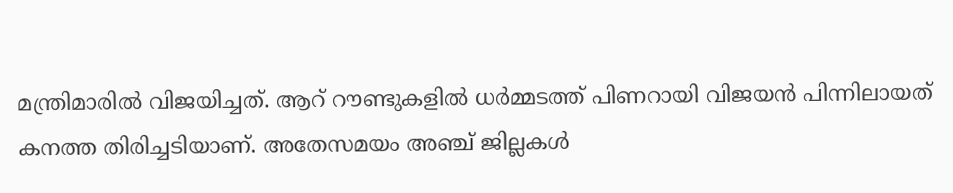മന്ത്രിമാരില്‍ വിജയിച്ചത്. ആറ് റൗണ്ടുകളില്‍ ധര്‍മ്മടത്ത് പിണറായി വിജയന്‍ പിന്നിലായത് കനത്ത തിരിച്ചടിയാണ്. അതേസമയം അഞ്ച് ജില്ലകള്‍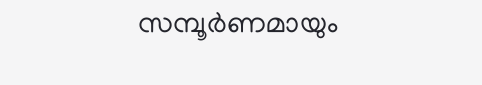സമ്പൂര്‍ണമായും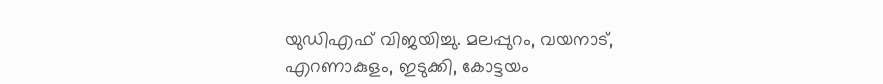യുഡിഎഫ് വിജയിച്ചു. മലപ്പുറം, വയനാട്, എറണാകുളം, ഇടുക്കി, കോട്ടയം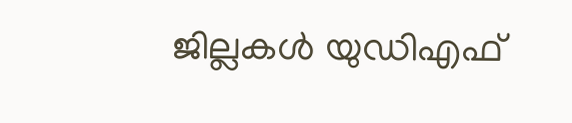ജില്ലകള്‍ യുഡിഎഫ്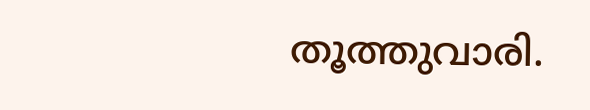തൂത്തുവാരി.